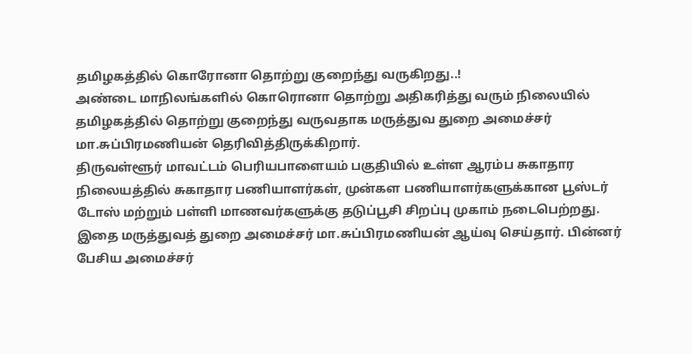தமிழகத்தில் கொரோனா தொற்று குறைந்து வருகிறது..!
அண்டை மாநிலங்களில் கொரொனா தொற்று அதிகரித்து வரும் நிலையில் தமிழகத்தில் தொற்று குறைந்து வருவதாக மருத்துவ துறை அமைச்சர் மா.சுப்பிரமணியன் தெரிவித்திருக்கிறார்.
திருவள்ளூர் மாவட்டம் பெரியபாளையம் பகுதியில் உள்ள ஆரம்ப சுகாதார நிலையத்தில் சுகாதார பணியாளர்கள், முன்கள பணியாளர்களுக்கான பூஸ்டர் டோஸ் மற்றும் பள்ளி மாணவர்களுக்கு தடுப்பூசி சிறப்பு முகாம் நடைபெற்றது.
இதை மருத்துவத் துறை அமைச்சர் மா.சுப்பிரமணியன் ஆய்வு செய்தார். பின்னர் பேசிய அமைச்சர்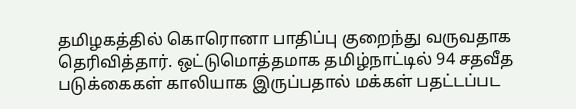தமிழகத்தில் கொரொனா பாதிப்பு குறைந்து வருவதாக தெரிவித்தார். ஒட்டுமொத்தமாக தமிழ்நாட்டில் 94 சதவீத படுக்கைகள் காலியாக இருப்பதால் மக்கள் பதட்டப்பட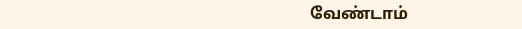வேண்டாம்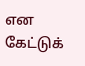என கேட்டுக்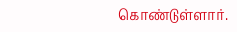கொண்டுள்ளார்.